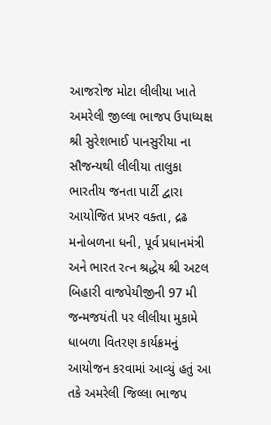આજરોજ મોટા લીલીયા ખાતે અમરેલી જીલ્લા ભાજપ ઉપાધ્યક્ષ શ્રી સુરેશભાઈ પાનસુરીયા ના સૌજન્યથી લીલીયા તાલુકા ભારતીય જનતા પાર્ટી દ્વારા આયોજિત પ્રખર વક્તા, દ્રઢ મનોબળના ધની, પૂર્વ પ્રધાનમંત્રી અને ભારત રત્ન શ્રદ્ધેય શ્રી અટલ બિહારી વાજપેયીજીની 97 મી જન્મજયંતી પર લીલીયા મુકામે ધાબળા વિતરણ કાર્યક્રમનું આયોજન કરવામાં આવ્યું હતું આ તકે અમરેલી જિલ્લા ભાજપ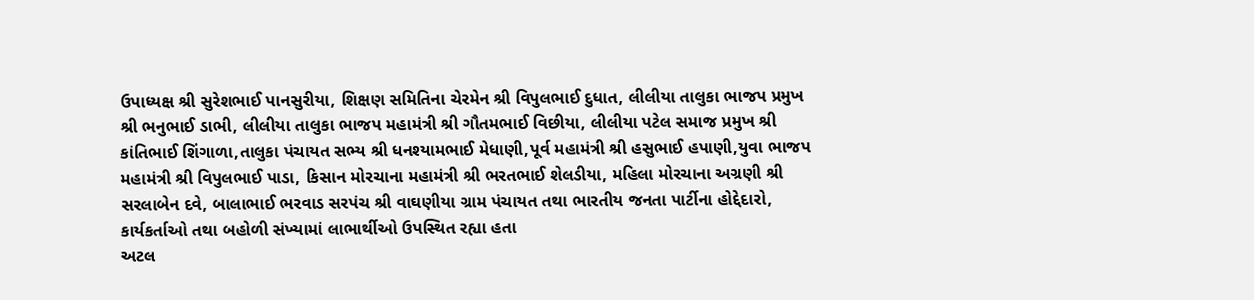ઉપાધ્યક્ષ શ્રી સુરેશભાઈ પાનસુરીયા, શિક્ષણ સમિતિના ચેરમેન શ્રી વિપુલભાઈ દુધાત, લીલીયા તાલુકા ભાજપ પ્રમુખ શ્રી ભનુભાઈ ડાભી, લીલીયા તાલુકા ભાજપ મહામંત્રી શ્રી ગૌતમભાઈ વિછીયા, લીલીયા પટેલ સમાજ પ્રમુખ શ્રી કાંતિભાઈ શિંગાળા,તાલુકા પંચાયત સભ્ય શ્રી ધનશ્યામભાઈ મેધાણી,પૂર્વ મહામંત્રી શ્રી હસુભાઈ હપાણી,યુવા ભાજપ મહામંત્રી શ્રી વિપુલભાઈ પાડા, કિસાન મોરચાના મહામંત્રી શ્રી ભરતભાઈ શેલડીયા, મહિલા મોરચાના અગ્રણી શ્રી સરલાબેન દવે, બાલાભાઈ ભરવાડ સરપંચ શ્રી વાઘણીયા ગ્રામ પંચાયત તથા ભારતીય જનતા પાર્ટીના હોદ્દેદારો, કાર્યકર્તાઓ તથા બહોળી સંખ્યામાં લાભાર્થીઓ ઉપસ્થિત રહ્યા હતા
અટલ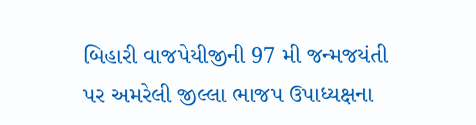બિહારી વાજપેયીજીની 97 મી જન્મજયંતી પર અમરેલી જીલ્લા ભાજપ ઉપાધ્યક્ષના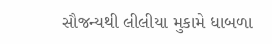સૌજન્યથી લીલીયા મુકામે ધાબળા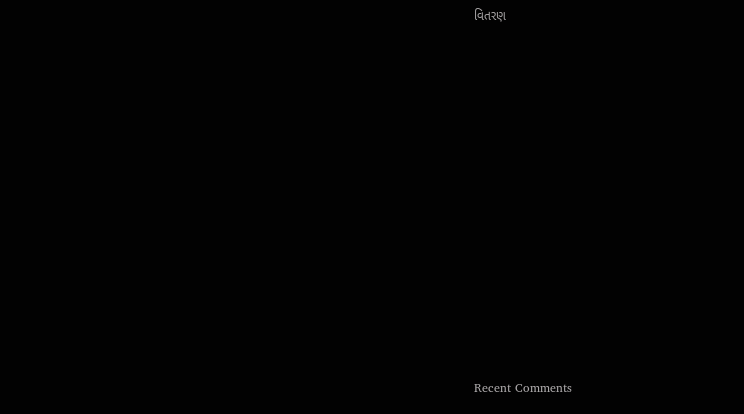વિતરણ


















Recent Comments